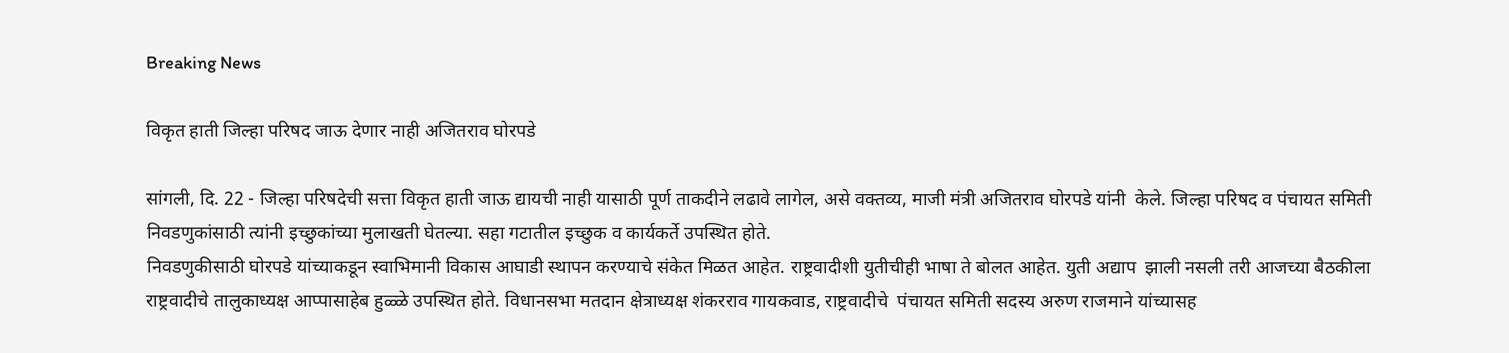Breaking News

विकृत हाती जिल्हा परिषद जाऊ देणार नाही अजितराव घोरपडे

सांगली, दि. 22 - जिल्हा परिषदेची सत्ता विकृत हाती जाऊ द्यायची नाही यासाठी पूर्ण ताकदीने लढावे लागेल, असे वक्तव्य, माजी मंत्री अजितराव घोरपडे यांनी  केले. जिल्हा परिषद व पंचायत समिती निवडणुकांसाठी त्यांनी इच्छुकांच्या मुलाखती घेतल्या. सहा गटातील इच्छुक व कार्यकर्ते उपस्थित होते.
निवडणुकीसाठी घोरपडे यांच्याकडून स्वाभिमानी विकास आघाडी स्थापन करण्याचे संकेत मिळत आहेत. राष्ट्रवादीशी युतीचीही भाषा ते बोलत आहेत. युती अद्याप  झाली नसली तरी आजच्या बैठकीला राष्ट्रवादीचे तालुकाध्यक्ष आप्पासाहेब हुळ्ळे उपस्थित होते. विधानसभा मतदान क्षेत्राध्यक्ष शंकरराव गायकवाड, राष्ट्रवादीचे  पंचायत समिती सदस्य अरुण राजमाने यांच्यासह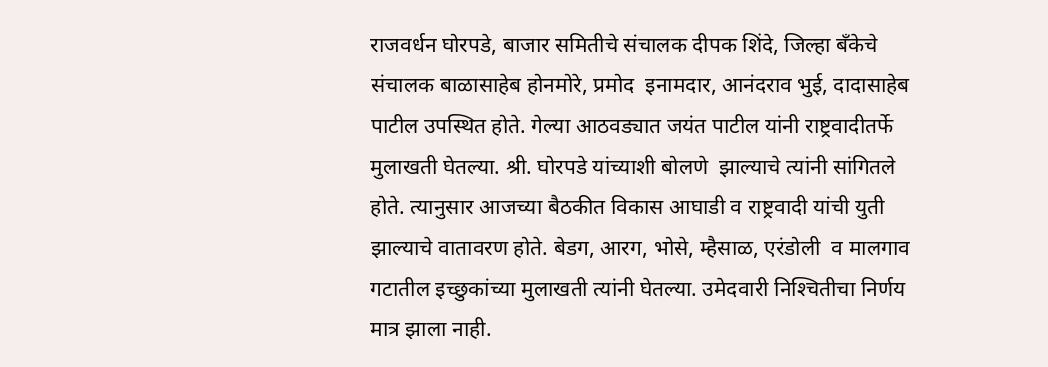राजवर्धन घोरपडे, बाजार समितीचे संचालक दीपक शिंदे, जिल्हा बँकेचे संचालक बाळासाहेब होनमोरे, प्रमोद  इनामदार, आनंदराव भुई, दादासाहेब पाटील उपस्थित होते. गेल्या आठवड्यात जयंत पाटील यांनी राष्ट्रवादीतर्फे मुलाखती घेतल्या. श्री. घोरपडे यांच्याशी बोलणे  झाल्याचे त्यांनी सांगितले होते. त्यानुसार आजच्या बैठकीत विकास आघाडी व राष्ट्रवादी यांची युती झाल्याचे वातावरण होते. बेडग, आरग, भोसे, म्हैसाळ, एरंडोली  व मालगाव गटातील इच्छुकांच्या मुलाखती त्यांनी घेतल्या. उमेदवारी निश्‍चितीचा निर्णय मात्र झाला नाही.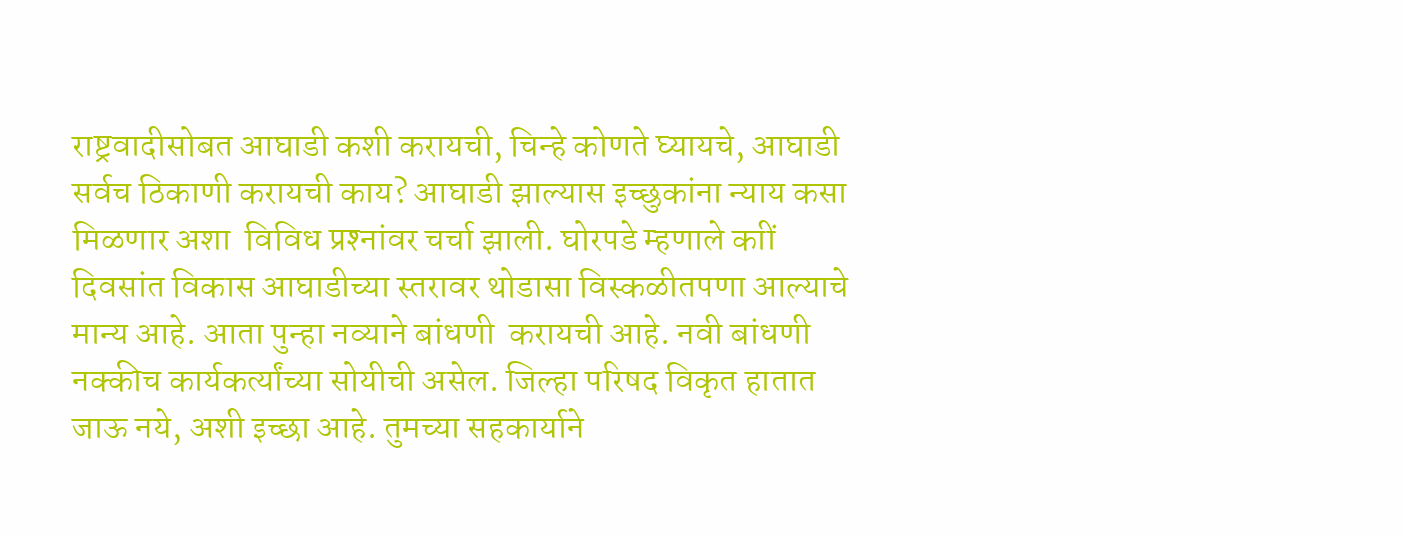राष्ट्रवादीसोबत आघाडी कशी करायची, चिन्हे कोणते घ्यायचे, आघाडी सर्वच ठिकाणी करायची काय? आघाडी झाल्यास इच्छुकांना न्याय कसा मिळणार अशा  विविध प्रश्‍नांवर चर्चा झाली. घोरपडे म्हणाले काीं दिवसांत विकास आघाडीच्या स्तरावर थोडासा विस्कळीतपणा आल्याचे मान्य आहे. आता पुन्हा नव्याने बांधणी  करायची आहे. नवी बांधणी नक्कीच कार्यकर्त्यांच्या सोयीची असेल. जिल्हा परिषद विकृत हातात जाऊ नये, अशी इच्छा आहे. तुमच्या सहकार्याने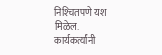निश्‍चितपणे यश  मिळेल. कार्यकर्त्यांनी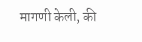मागणी केली, की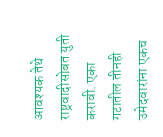आवश्यक तेथे राष्ट्रवादीसोबत युती करावी. एका गटातील तीनही उमेदवारांना एकच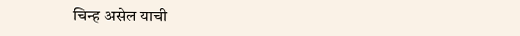चिन्ह असेल याची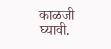काळजी घ्यावी.